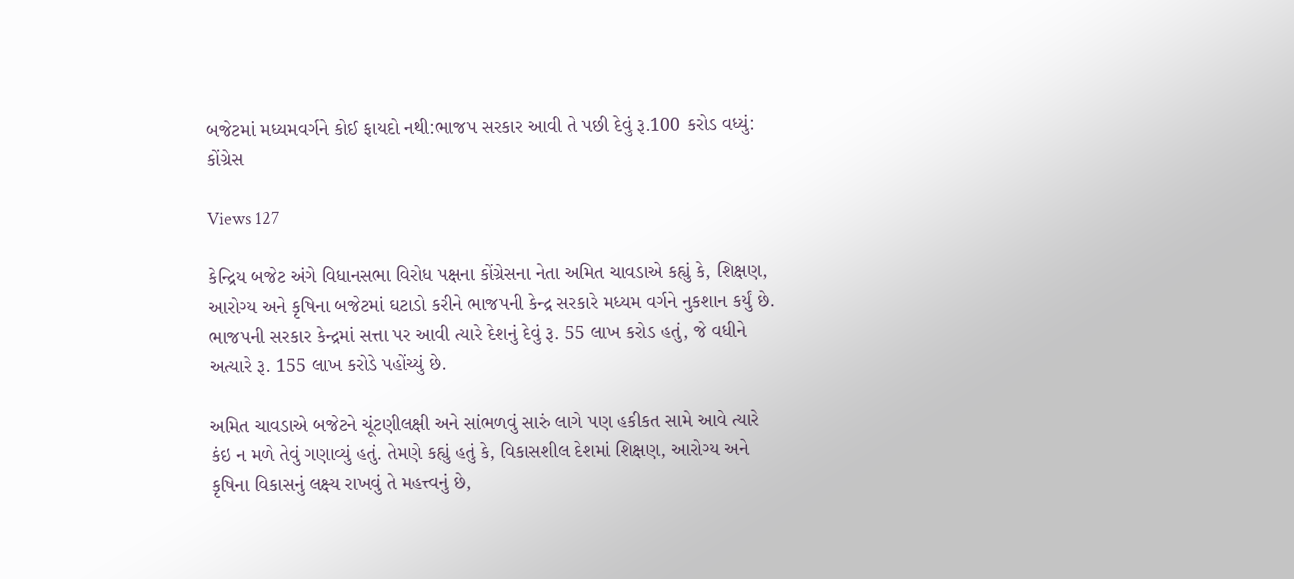બજેટમાં મધ્યમવર્ગને કોઈ ફાયદો નથી:ભાજપ સરકાર આવી તે પછી દેવું રૂ.100 કરોડ વધ્યું: કોંગ્રેસ

Views 127

કેન્દ્રિય બજેટ અંગે વિધાનસભા વિરોધ પક્ષના કોંગ્રેસના નેતા અમિત ચાવડાએ કહ્યું કે, શિક્ષણ, આરોગ્ય અને કૃષિના બજેટમાં ઘટાડો કરીને ભાજપની કેન્દ્ર સરકારે મધ્યમ વર્ગને નુકશાન કર્યું છે. ભાજપની સરકાર કેન્દ્રમાં સત્તા પર આવી ત્યારે દેશનું દેવું રૂ. 55 લાખ કરોડ હતું, જે વધીને અત્યારે રૂ. 155 લાખ કરોડે પહોંચ્યું છે.

અમિત ચાવડાએ બજેટને ચૂંટણીલક્ષી અને સાંભળવું સારું લાગે પણ હકીકત સામે આવે ત્યારે કંઇ ન મળે તેવું ગણાવ્યું હતું. તેમણે કહ્યું હતું કે, વિકાસશીલ દેશમાં શિક્ષણ, આરોગ્ય અને કૃષિના વિકાસનું લક્ષ્ય રાખવું તે મહત્ત્વનું છે,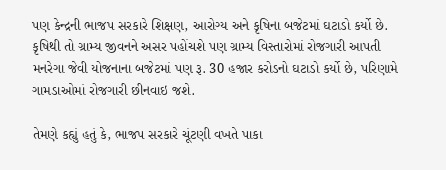પણ કેન્દ્રની ભાજપ સરકારે શિક્ષણ, આરોગ્ય અને કૃષિના બજેટમાં ઘટાડો કર્યો છે. કૃષિથી તો ગ્રામ્ય જીવનને અસર પહોંચશે પણ ગ્રામ્ય વિસ્તારોમાં રોજગારી આપતી મનરેગા જેવી યોજનાના બજેટમાં પણ રૂ. 30 હજાર કરોડનો ઘટાડો કર્યો છે, પરિણામે ગામડાઓમાં રોજગારી છીનવાઇ જશે.

તેમણે કહ્યું હતું કે, ભાજપ સરકારે ચૂંટણી વખતે પાકા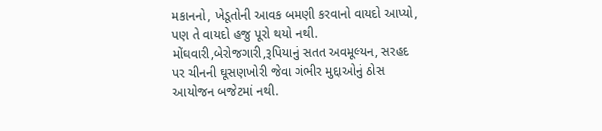મકાનનો, ખેડૂતોની આવક બમણી કરવાનો વાયદો આપ્યો, પણ તે વાયદો હજુ પૂરો થયો નથી. મોંઘવારી,બેરોજગારી,રૂપિયાનું સતત અવમૂલ્યન, સરહદ પર ચીનની ઘૂસણખોરી જેવા ગંભીર મુદ્દાઓનું ઠોસ આયોજન બજેટમાં નથી.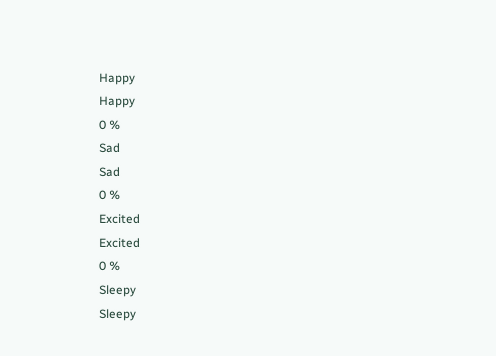Happy
Happy
0 %
Sad
Sad
0 %
Excited
Excited
0 %
Sleepy
Sleepy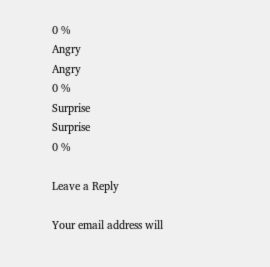0 %
Angry
Angry
0 %
Surprise
Surprise
0 %

Leave a Reply

Your email address will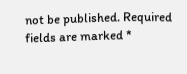not be published. Required fields are marked *